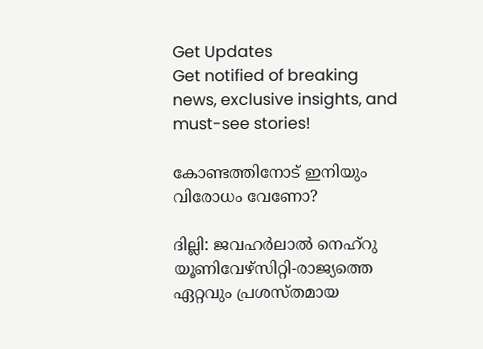Get Updates
Get notified of breaking news, exclusive insights, and must-see stories!

കോണ്ടത്തിനോട്‌ ഇനിയും വിരോധം വേണോ?

ദില്ലി: ജവഹര്‍ലാല്‍ നെഹ്‌റു യൂണിവേഴ്‌സിറ്റി-രാജ്യത്തെ ഏറ്റവും പ്രശസ്‌തമായ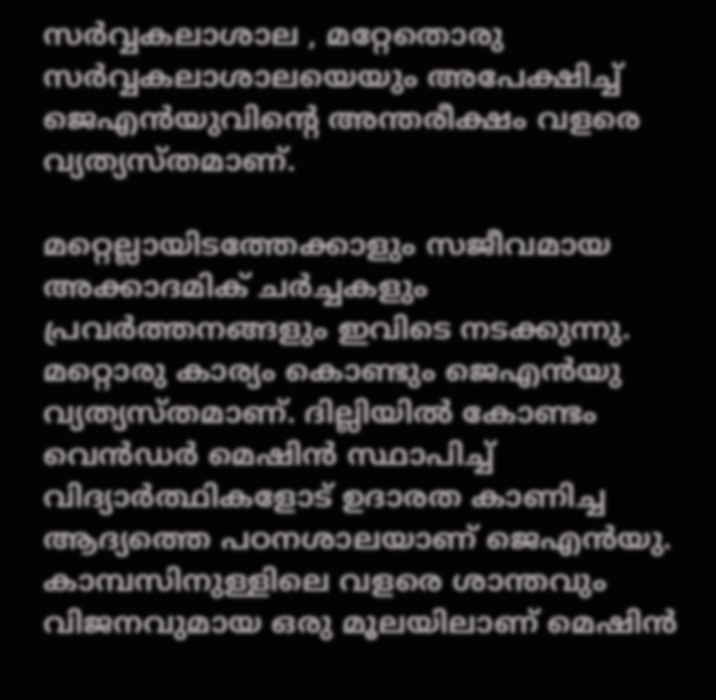സര്‍വ്വകലാശാല , മറ്റേതൊരു സര്‍വ്വകലാശാലയെയും അപേക്ഷിച്ച്‌ ജെഎന്‍യുവിന്റെ അന്തരീക്ഷം വളരെ വ്യത്യസ്‌തമാണ്‌.

മറ്റെല്ലായിടത്തേക്കാളും സജീവമായ അക്കാദമിക്‌ ചര്‍ച്ചകളും പ്രവര്‍ത്തനങ്ങളും ഇവിടെ നടക്കുന്നു. മറ്റൊരു കാര്യം കൊണ്ടും ജെഎന്‍യു വ്യത്യസ്തമാണ്. ദില്ലിയില്‍ കോണ്ടം വെന്‍ഡര്‍ മെഷിന്‍ സ്ഥാപിച്ച് വിദ്യാര്‍ത്ഥികളോട് ഉദാരത കാണിച്ച ആദ്യത്തെ പഠനശാലയാണ്‌ ജെഎന്‍യു. കാമ്പസിനുള്ളിലെ വളരെ ശാന്തവും വിജനവുമായ ഒരു മൂലയിലാണ്‌ മെഷിന്‍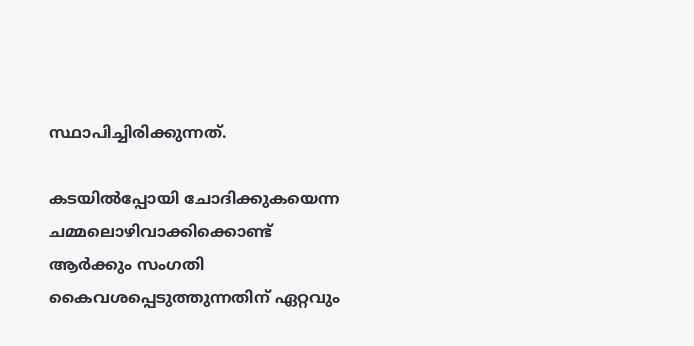സ്ഥാപിച്ചിരിക്കുന്നത്‌.

കടയില്‍പ്പോയി ചോദിക്കുകയെന്ന ചമ്മലൊഴിവാക്കിക്കൊണ്ട്‌ ആര്‍ക്കും സംഗതി കൈവശപ്പെടുത്തുന്നതിന്‌ ഏറ്റവും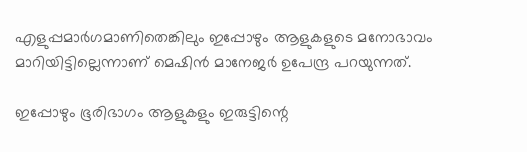എളുപ്പമാര്‍ഗമാണിതെങ്കിലും ഇപ്പോഴും ആളുകളുടെ മനോഭാവം മാറിയിട്ടില്ലെന്നാണ്‌ മെഷിന്‍ മാനേജര്‍ ഉപേന്ദ്ര പറയുന്നത്‌.

ഇപ്പോഴും ഭൂരിഭാഗം ആളുകളും ഇരുട്ടിന്റെ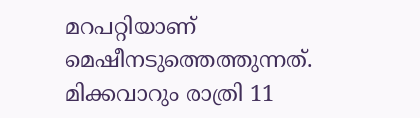മറപറ്റിയാണ്‌ മെഷീനടുത്തെത്തുന്നത്‌. മിക്കവാറും രാത്രി 11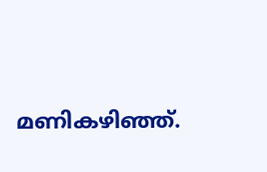മണികഴിഞ്ഞ്‌.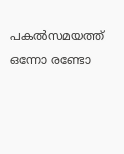പകല്‍സമയത്ത്‌ ഒന്നോ രണ്ടോ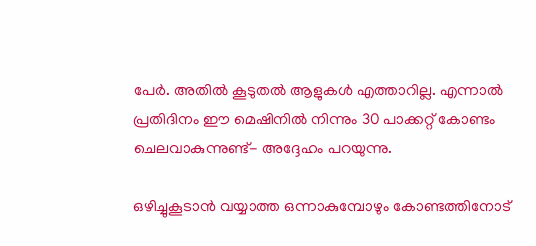പേര്‍. അതില്‍ കൂടുതല്‍ ആളുകള്‍ എത്താറില്ല. എന്നാല്‍ പ്രതിദിനം ഈ മെഷിനില്‍ നിന്നും 30 പാക്കറ്റ്‌ കോണ്ടം ചെലവാകുന്നുണ്ട്‌- അദ്ദേഹം പറയുന്നു.

ഒഴിച്ചുകൂടാന്‍ വയ്യാത്ത ഒന്നാകുമ്പോഴും കോണ്ടത്തിനോട്‌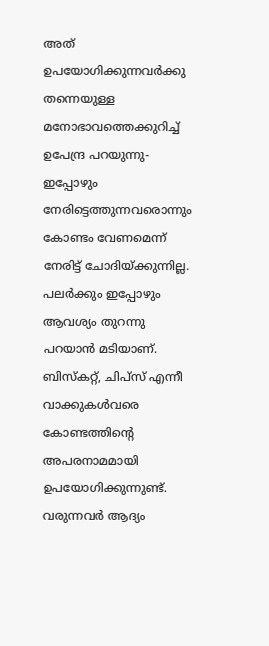അത്‌ ഉപയോഗിക്കുന്നവര്‍ക്കു തന്നെയുള്ള മനോഭാവത്തെക്കുറിച്ച്‌ ഉപേന്ദ്ര പറയുന്നു- ഇപ്പോഴും നേരിട്ടെത്തുന്നവരൊന്നും കോണ്ടം വേണമെന്ന്‌ നേരിട്ട്‌ ചോദിയ്‌ക്കുന്നില്ല. പലര്‍ക്കും ഇപ്പോഴും ആവശ്യം തുറന്നു പറയാന്‍ മടിയാണ്‌. ബിസ്‌കറ്റ്‌, ചിപ്‌സ്‌ എന്നീ വാക്കുകള്‍വരെ കോണ്ടത്തിന്റെ അപരനാമമായി ഉപയോഗിക്കുന്നുണ്ട്‌. വരുന്നവര്‍ ആദ്യം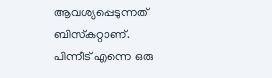ആവശ്യപ്പെടുന്നത്‌ ബിസ്‌കറ്റാണ്‌. പിന്നീട്‌ എന്നെ ഒരു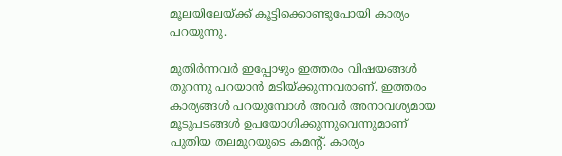മൂലയിലേയ്‌ക്ക്‌ കൂട്ടിക്കൊണ്ടുപോയി കാര്യം പറയുന്നു.

മുതിര്‍ന്നവര്‍ ഇപ്പോഴും ഇത്തരം വിഷയങ്ങള്‍ തുറന്നു പറയാന്‍ മടിയ്‌ക്കുന്നവരാണ്‌. ഇത്തരം കാര്യങ്ങള്‍ പറയുമ്പോള്‍ അവര്‍ അനാവശ്യമായ മൂടുപടങ്ങള്‍ ഉപയോഗിക്കുന്നുവെന്നുമാണ് പുതിയ തലമുറയുടെ കമന്റ്‌. കാര്യം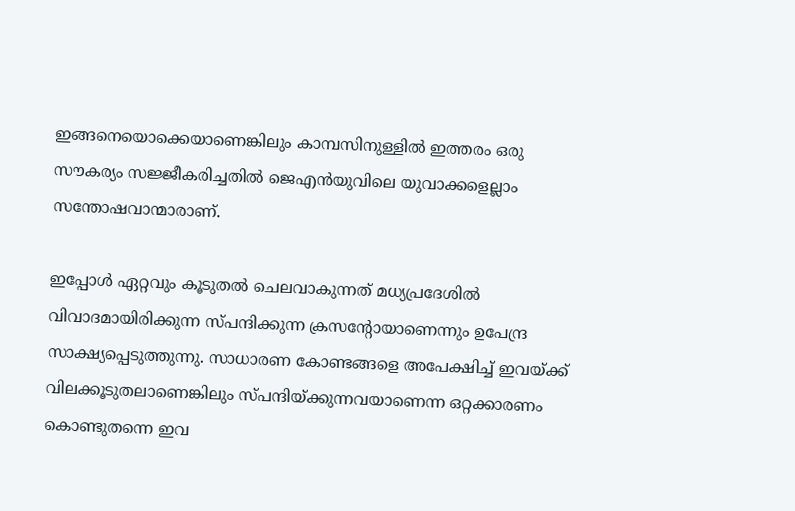ഇങ്ങനെയൊക്കെയാണെങ്കിലും കാമ്പസിനുള്ളില്‍ ഇത്തരം ഒരു സൗകര്യം സജ്ജീകരിച്ചതില്‍ ജെഎന്‍യുവിലെ യുവാക്കളെല്ലാം സന്തോഷവാന്മാരാണ്‌.

ഇപ്പോള്‍ ഏറ്റവും കൂടുതല്‍ ചെലവാകുന്നത്‌ മധ്യപ്രദേശില്‍ വിവാദമായിരിക്കുന്ന സ്‌പന്ദിക്കുന്ന ക്രസന്റോയാണെന്നും ഉപേന്ദ്ര സാക്ഷ്യപ്പെടുത്തുന്നു. സാധാരണ കോണ്ടങ്ങളെ അപേക്ഷിച്ച്‌ ഇവയ്‌ക്ക്‌ വിലക്കൂടുതലാണെങ്കിലും സ്‌പന്ദിയ്‌ക്കുന്നവയാണെന്ന ഒറ്റക്കാരണം കൊണ്ടുതന്നെ ഇവ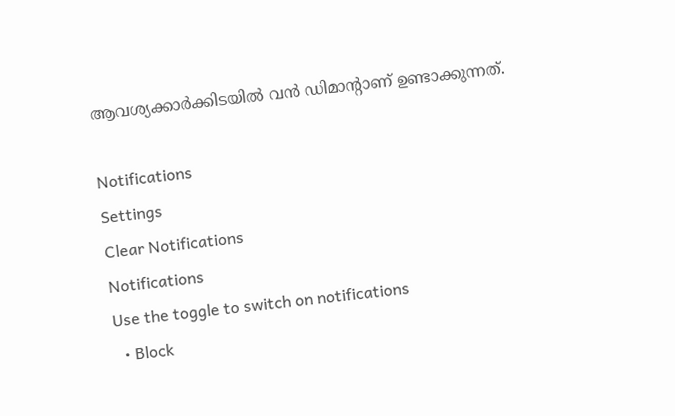ആവശ്യക്കാര്‍ക്കിടയില്‍ വന്‍ ഡിമാന്റാണ്‌ ഉണ്ടാക്കുന്നത്‌.

Notifications
Settings
Clear Notifications
Notifications
Use the toggle to switch on notifications
  • Block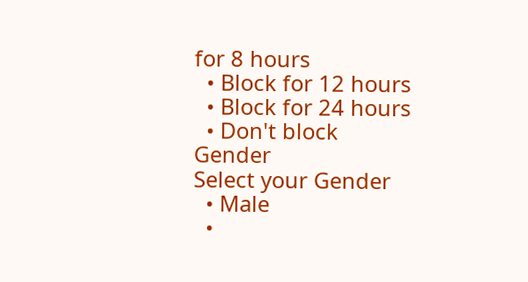for 8 hours
  • Block for 12 hours
  • Block for 24 hours
  • Don't block
Gender
Select your Gender
  • Male
  •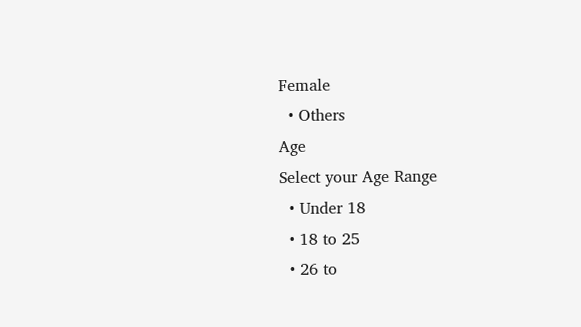Female
  • Others
Age
Select your Age Range
  • Under 18
  • 18 to 25
  • 26 to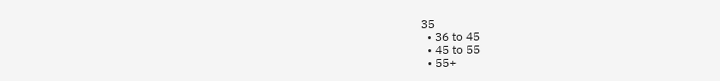35
  • 36 to 45
  • 45 to 55
  • 55+